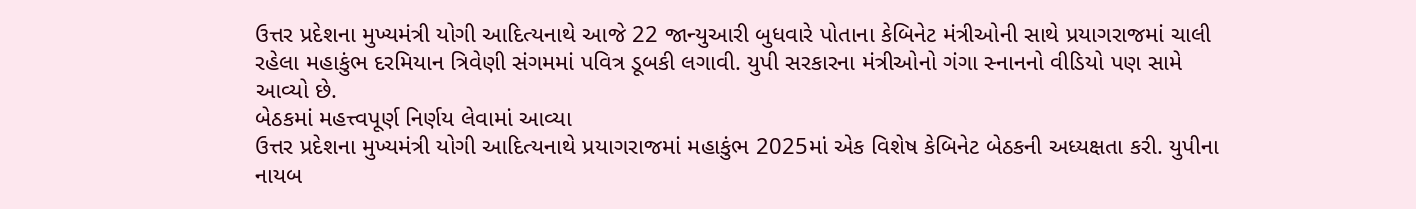ઉત્તર પ્રદેશના મુખ્યમંત્રી યોગી આદિત્યનાથે આજે 22 જાન્યુઆરી બુધવારે પોતાના કેબિનેટ મંત્રીઓની સાથે પ્રયાગરાજમાં ચાલી રહેલા મહાકુંભ દરમિયાન ત્રિવેણી સંગમમાં પવિત્ર ડૂબકી લગાવી. યુપી સરકારના મંત્રીઓનો ગંગા સ્નાનનો વીડિયો પણ સામે આવ્યો છે.
બેઠકમાં મહત્ત્વપૂર્ણ નિર્ણય લેવામાં આવ્યા
ઉત્તર પ્રદેશના મુખ્યમંત્રી યોગી આદિત્યનાથે પ્રયાગરાજમાં મહાકુંભ 2025માં એક વિશેષ કેબિનેટ બેઠકની અધ્યક્ષતા કરી. યુપીના નાયબ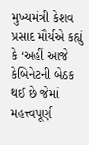મુખ્યમંત્રી કેશવ પ્રસાદ મૌર્યએ કહ્યું કે ‘અહીં આજે કેબિનેટની બેઠક થઈ છે જેમાં મહત્ત્વપૂર્ણ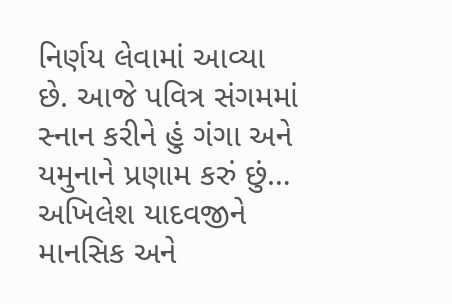નિર્ણય લેવામાં આવ્યા છે. આજે પવિત્ર સંગમમાં સ્નાન કરીને હું ગંગા અને યમુનાને પ્રણામ કરું છું… અખિલેશ યાદવજીને માનસિક અને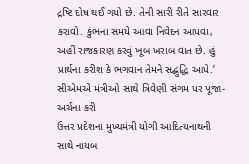દ્રષ્ટિ દોષ થઈ ગયો છે. તેની સારી રીતે સારવાર કરાવો. કુંભના સમયે આવા નિવેદન આપવા, અહીં રાજકારણ કરવું ખૂબ ખરાબ વાત છે. હું પ્રાર્થના કરીશ કે ભગવાન તેમને સદ્બુદ્ધિ આપે.’
સીએમએ મંત્રીઓ સાથે ત્રિવેણી સંગમ પર પૂજા-અર્ચના કરી
ઉત્તર પ્રદેશના મુખ્યમંત્રી યોગી આદિત્યનાથની સાથે નાયબ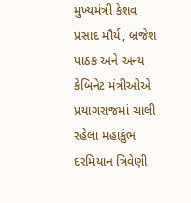મુખ્યમંત્રી કેશવ પ્રસાદ મૌર્ય, બ્રજેશ પાઠક અને અન્ય કેબિનેટ મંત્રીઓએ પ્રયાગરાજમાં ચાલી રહેલા મહાકુંભ દરમિયાન ત્રિવેણી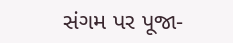સંગમ પર પૂજા-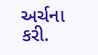અર્ચના કરી.